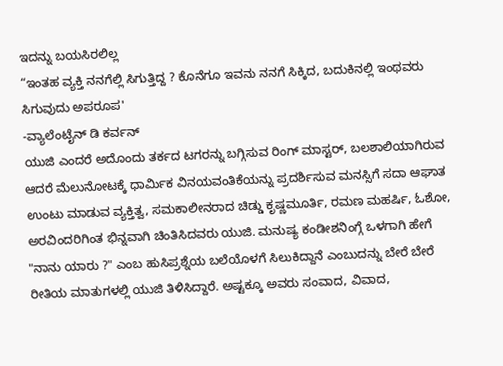ಇದನ್ನು ಬಯಸಿರಲಿಲ್ಲ
“ಇಂತಹ ವ್ಯಕ್ತಿ ನನಗೆಲ್ಲಿ ಸಿಗುತ್ತಿದ್ದ ? ಕೊನೆಗೂ ಇವನು ನನಗೆ ಸಿಕ್ಕಿದ, ಬದುಕಿನಲ್ಲಿ ಇಂಥವರು ಸಿಗುವುದು ಅಪರೂಪ'
-ವ್ಯಾಲೆಂಟೈನ್ ಡಿ ಕರ್ವನ್
ಯುಜಿ ಎಂದರೆ ಅದೊಂದು ತರ್ಕದ ಟಗರನ್ನು ಬಗ್ಗಿಸುವ ರಿಂಗ್ ಮಾಸ್ಟರ್, ಬಲಶಾಲಿಯಾಗಿರುವ ಆದರೆ ಮೆಲುನೋಟಕ್ಕೆ ಧಾರ್ಮಿಕ ವಿನಯವಂತಿಕೆಯನ್ನು ಪ್ರದರ್ಶಿಸುವ ಮನಸ್ಸಿಗೆ ಸದಾ ಆಘಾತ ಉಂಟು ಮಾಡುವ ವ್ಯಕ್ತಿತ್ವ, ಸಮಕಾಲೀನರಾದ ಚಿಡ್ಡು ಕೃಷ್ಣಮೂರ್ತಿ, ರಮಣ ಮಹರ್ಷಿ, ಓಶೋ, ಅರವಿಂದರಿಗಿಂತ ಭಿನ್ನವಾಗಿ ಚಿಂತಿಸಿದವರು ಯುಜಿ. ಮನುಷ್ಯ ಕಂಡೀಶನಿಂಗ್ಗೆ ಒಳಗಾಗಿ ಹೇಗೆ "ನಾನು ಯಾರು ?" ಎಂಬ ಹುಸಿಪ್ರಶ್ನೆಯ ಬಲೆಯೊಳಗೆ ಸಿಲುಕಿದ್ದಾನೆ ಎಂಬುದನ್ನು ಬೇರೆ ಬೇರೆ ರೀತಿಯ ಮಾತುಗಳಲ್ಲಿ ಯುಜಿ ತಿಳಿಸಿದ್ದಾರೆ. ಅಷ್ಟಕ್ಕೂ ಅವರು ಸಂವಾದ, ವಿವಾದ,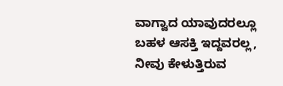ವಾಗ್ವಾದ ಯಾವುದರಲ್ಲೂ ಬಹಳ ಆಸಕ್ತಿ ಇದ್ದವರಲ್ಲ, ನೀವು ಕೇಳುತ್ತಿರುವ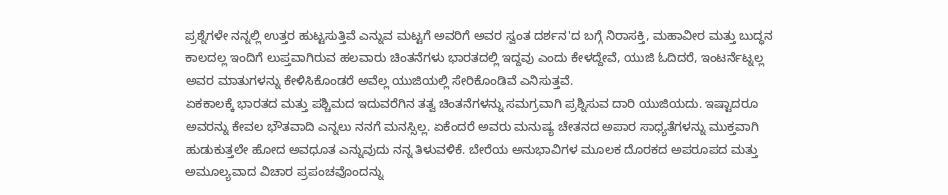ಪ್ರಶ್ನೆಗಳೇ ನನ್ನಲ್ಲಿ ಉತ್ತರ ಹುಟ್ಟಸುತ್ತಿವೆ ಎನ್ನುವ ಮಟ್ಟಗೆ ಅವರಿಗೆ ಅವರ ಸ್ವಂತ ದರ್ಶನ'ದ ಬಗ್ಗೆ ನಿರಾಸಕ್ತಿ, ಮಹಾವೀರ ಮತ್ತು ಬುದ್ಧನ ಕಾಲದಲ್ಲ ಇಂದಿಗೆ ಲುಪ್ತವಾಗಿರುವ ಹಲವಾರು ಚಿಂತನೆಗಳು ಭಾರತದಲ್ಲಿ ಇದ್ದವು ಎಂದು ಕೇಳದ್ದೇವೆ, ಯುಜಿ ಓದಿದರೆ, ಇಂಟರ್ನೆಟ್ನಲ್ಲ ಅವರ ಮಾತುಗಳನ್ನು ಕೇಳಿಸಿಕೊಂಡರೆ ಅವೆಲ್ಲ ಯುಜಿಯಲ್ಲಿ ಸೇರಿಕೊಂಡಿವೆ ಎನಿಸುತ್ತವೆ.
ಏಕಕಾಲಕ್ಕೆ ಭಾರತದ ಮತ್ತು ಪಶ್ಚಿಮದ ಇದುವರೆಗಿನ ತತ್ವ ಚಿಂತನೆಗಳನ್ನು ಸಮಗ್ರವಾಗಿ ಪ್ರಶ್ನಿಸುವ ದಾರಿ ಯುಜಿಯದು. ಇಷ್ಟಾದರೂ ಅವರನ್ನು ಕೇವಲ ಭೌತವಾದಿ ಎನ್ನಲು ನನಗೆ ಮನಸ್ಸಿಲ್ಲ. ಏಕೆಂದರೆ ಅವರು ಮನುಷ್ಯ ಚೇತನದ ಅಪಾರ ಸಾಧ್ಯತೆಗಳನ್ನು ಮುಕ್ತವಾಗಿ ಹುಡುಕುತ್ತಲೇ ಹೋದ ಅವಧೂತ ಎನ್ನುವುದು ನನ್ನ ತಿಳುವಳಿಕೆ. ಬೇರೆಯ ಅನುಭಾವಿಗಳ ಮೂಲಕ ದೊರಕದ ಅಪರೂಪದ ಮತ್ತು ಅಮೂಲ್ಯವಾದ ವಿಚಾರ ಪ್ರಪಂಚವೊಂದನ್ನು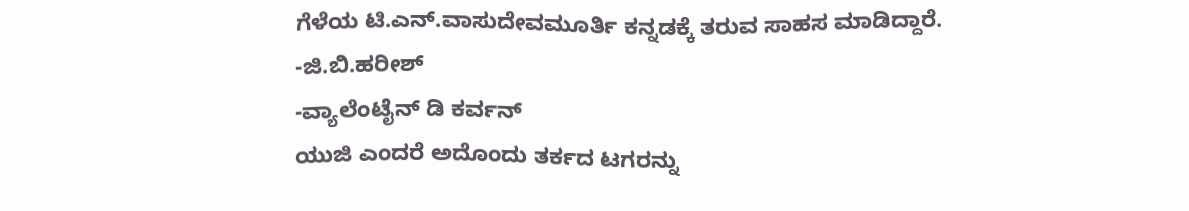ಗೆಳೆಯ ಟಿ.ಎನ್.ವಾಸುದೇವಮೂರ್ತಿ ಕನ್ನಡಕ್ಕೆ ತರುವ ಸಾಹಸ ಮಾಡಿದ್ದಾರೆ.
-ಜಿ.ಬಿ.ಹರೀಶ್
-ವ್ಯಾಲೆಂಟೈನ್ ಡಿ ಕರ್ವನ್
ಯುಜಿ ಎಂದರೆ ಅದೊಂದು ತರ್ಕದ ಟಗರನ್ನು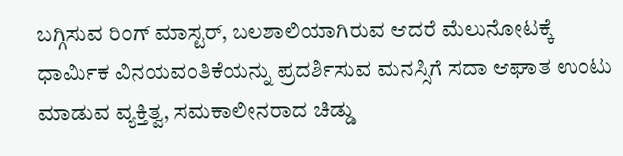ಬಗ್ಗಿಸುವ ರಿಂಗ್ ಮಾಸ್ಟರ್, ಬಲಶಾಲಿಯಾಗಿರುವ ಆದರೆ ಮೆಲುನೋಟಕ್ಕೆ ಧಾರ್ಮಿಕ ವಿನಯವಂತಿಕೆಯನ್ನು ಪ್ರದರ್ಶಿಸುವ ಮನಸ್ಸಿಗೆ ಸದಾ ಆಘಾತ ಉಂಟು ಮಾಡುವ ವ್ಯಕ್ತಿತ್ವ, ಸಮಕಾಲೀನರಾದ ಚಿಡ್ಡು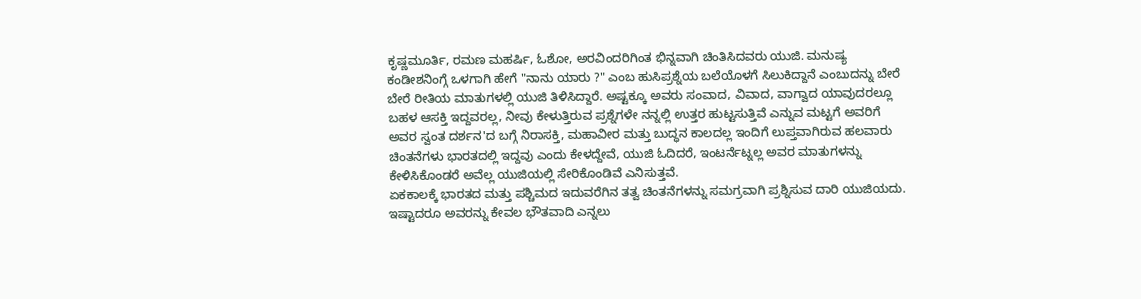ಕೃಷ್ಣಮೂರ್ತಿ, ರಮಣ ಮಹರ್ಷಿ, ಓಶೋ, ಅರವಿಂದರಿಗಿಂತ ಭಿನ್ನವಾಗಿ ಚಿಂತಿಸಿದವರು ಯುಜಿ. ಮನುಷ್ಯ ಕಂಡೀಶನಿಂಗ್ಗೆ ಒಳಗಾಗಿ ಹೇಗೆ "ನಾನು ಯಾರು ?" ಎಂಬ ಹುಸಿಪ್ರಶ್ನೆಯ ಬಲೆಯೊಳಗೆ ಸಿಲುಕಿದ್ದಾನೆ ಎಂಬುದನ್ನು ಬೇರೆ ಬೇರೆ ರೀತಿಯ ಮಾತುಗಳಲ್ಲಿ ಯುಜಿ ತಿಳಿಸಿದ್ದಾರೆ. ಅಷ್ಟಕ್ಕೂ ಅವರು ಸಂವಾದ, ವಿವಾದ, ವಾಗ್ವಾದ ಯಾವುದರಲ್ಲೂ ಬಹಳ ಆಸಕ್ತಿ ಇದ್ದವರಲ್ಲ, ನೀವು ಕೇಳುತ್ತಿರುವ ಪ್ರಶ್ನೆಗಳೇ ನನ್ನಲ್ಲಿ ಉತ್ತರ ಹುಟ್ಟಸುತ್ತಿವೆ ಎನ್ನುವ ಮಟ್ಟಗೆ ಅವರಿಗೆ ಅವರ ಸ್ವಂತ ದರ್ಶನ'ದ ಬಗ್ಗೆ ನಿರಾಸಕ್ತಿ, ಮಹಾವೀರ ಮತ್ತು ಬುದ್ಧನ ಕಾಲದಲ್ಲ ಇಂದಿಗೆ ಲುಪ್ತವಾಗಿರುವ ಹಲವಾರು ಚಿಂತನೆಗಳು ಭಾರತದಲ್ಲಿ ಇದ್ದವು ಎಂದು ಕೇಳದ್ದೇವೆ, ಯುಜಿ ಓದಿದರೆ, ಇಂಟರ್ನೆಟ್ನಲ್ಲ ಅವರ ಮಾತುಗಳನ್ನು ಕೇಳಿಸಿಕೊಂಡರೆ ಅವೆಲ್ಲ ಯುಜಿಯಲ್ಲಿ ಸೇರಿಕೊಂಡಿವೆ ಎನಿಸುತ್ತವೆ.
ಏಕಕಾಲಕ್ಕೆ ಭಾರತದ ಮತ್ತು ಪಶ್ಚಿಮದ ಇದುವರೆಗಿನ ತತ್ವ ಚಿಂತನೆಗಳನ್ನು ಸಮಗ್ರವಾಗಿ ಪ್ರಶ್ನಿಸುವ ದಾರಿ ಯುಜಿಯದು. ಇಷ್ಟಾದರೂ ಅವರನ್ನು ಕೇವಲ ಭೌತವಾದಿ ಎನ್ನಲು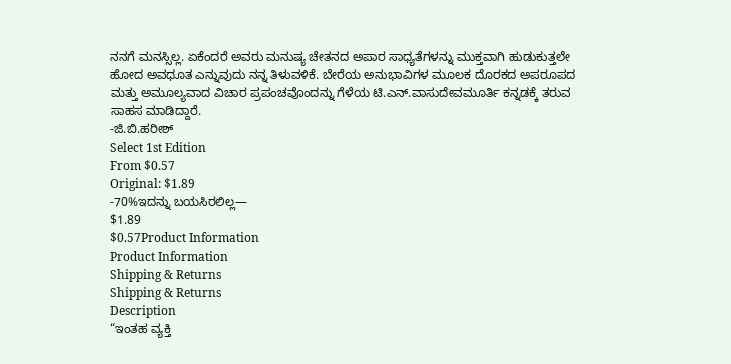ನನಗೆ ಮನಸ್ಸಿಲ್ಲ. ಏಕೆಂದರೆ ಅವರು ಮನುಷ್ಯ ಚೇತನದ ಅಪಾರ ಸಾಧ್ಯತೆಗಳನ್ನು ಮುಕ್ತವಾಗಿ ಹುಡುಕುತ್ತಲೇ ಹೋದ ಅವಧೂತ ಎನ್ನುವುದು ನನ್ನ ತಿಳುವಳಿಕೆ. ಬೇರೆಯ ಅನುಭಾವಿಗಳ ಮೂಲಕ ದೊರಕದ ಅಪರೂಪದ ಮತ್ತು ಅಮೂಲ್ಯವಾದ ವಿಚಾರ ಪ್ರಪಂಚವೊಂದನ್ನು ಗೆಳೆಯ ಟಿ.ಎನ್.ವಾಸುದೇವಮೂರ್ತಿ ಕನ್ನಡಕ್ಕೆ ತರುವ ಸಾಹಸ ಮಾಡಿದ್ದಾರೆ.
-ಜಿ.ಬಿ.ಹರೀಶ್
Select 1st Edition
From $0.57
Original: $1.89
-70%ಇದನ್ನು ಬಯಸಿರಲಿಲ್ಲ—
$1.89
$0.57Product Information
Product Information
Shipping & Returns
Shipping & Returns
Description
“ಇಂತಹ ವ್ಯಕ್ತಿ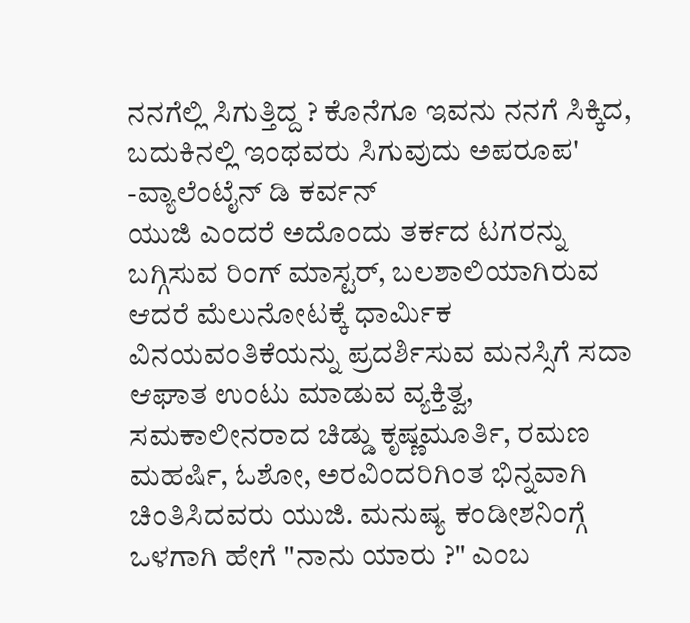ನನಗೆಲ್ಲಿ ಸಿಗುತ್ತಿದ್ದ ? ಕೊನೆಗೂ ಇವನು ನನಗೆ ಸಿಕ್ಕಿದ, ಬದುಕಿನಲ್ಲಿ ಇಂಥವರು ಸಿಗುವುದು ಅಪರೂಪ'
-ವ್ಯಾಲೆಂಟೈನ್ ಡಿ ಕರ್ವನ್
ಯುಜಿ ಎಂದರೆ ಅದೊಂದು ತರ್ಕದ ಟಗರನ್ನು ಬಗ್ಗಿಸುವ ರಿಂಗ್ ಮಾಸ್ಟರ್, ಬಲಶಾಲಿಯಾಗಿರುವ ಆದರೆ ಮೆಲುನೋಟಕ್ಕೆ ಧಾರ್ಮಿಕ ವಿನಯವಂತಿಕೆಯನ್ನು ಪ್ರದರ್ಶಿಸುವ ಮನಸ್ಸಿಗೆ ಸದಾ ಆಘಾತ ಉಂಟು ಮಾಡುವ ವ್ಯಕ್ತಿತ್ವ, ಸಮಕಾಲೀನರಾದ ಚಿಡ್ಡು ಕೃಷ್ಣಮೂರ್ತಿ, ರಮಣ ಮಹರ್ಷಿ, ಓಶೋ, ಅರವಿಂದರಿಗಿಂತ ಭಿನ್ನವಾಗಿ ಚಿಂತಿಸಿದವರು ಯುಜಿ. ಮನುಷ್ಯ ಕಂಡೀಶನಿಂಗ್ಗೆ ಒಳಗಾಗಿ ಹೇಗೆ "ನಾನು ಯಾರು ?" ಎಂಬ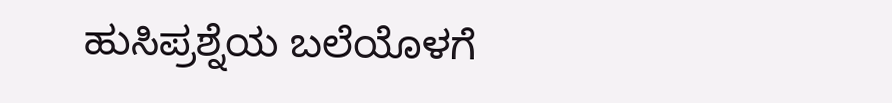ಹುಸಿಪ್ರಶ್ನೆಯ ಬಲೆಯೊಳಗೆ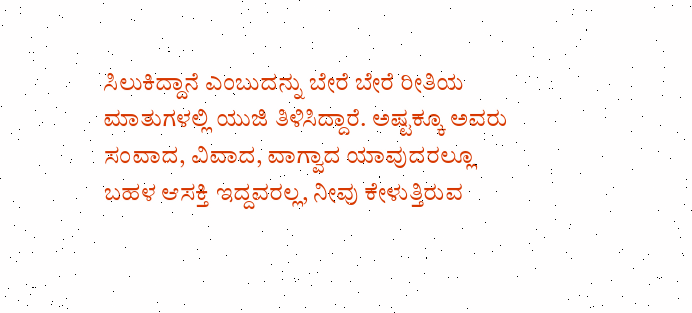ಸಿಲುಕಿದ್ದಾನೆ ಎಂಬುದನ್ನು ಬೇರೆ ಬೇರೆ ರೀತಿಯ ಮಾತುಗಳಲ್ಲಿ ಯುಜಿ ತಿಳಿಸಿದ್ದಾರೆ. ಅಷ್ಟಕ್ಕೂ ಅವರು ಸಂವಾದ, ವಿವಾದ, ವಾಗ್ವಾದ ಯಾವುದರಲ್ಲೂ ಬಹಳ ಆಸಕ್ತಿ ಇದ್ದವರಲ್ಲ, ನೀವು ಕೇಳುತ್ತಿರುವ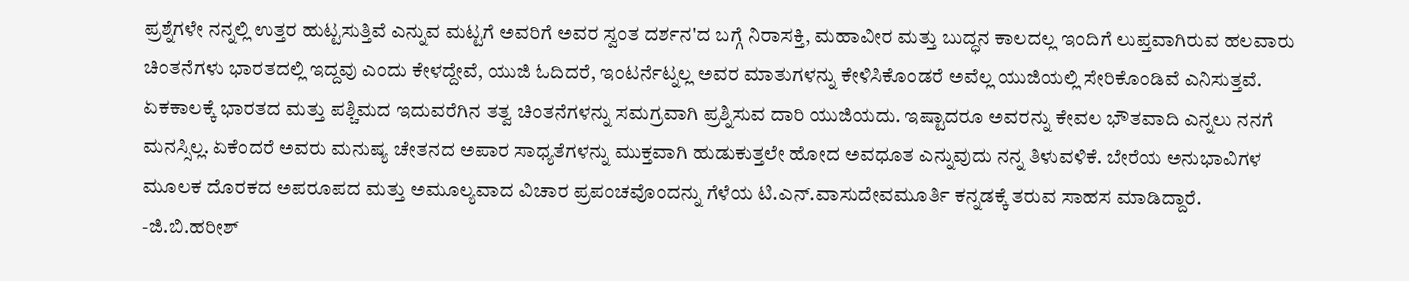ಪ್ರಶ್ನೆಗಳೇ ನನ್ನಲ್ಲಿ ಉತ್ತರ ಹುಟ್ಟಸುತ್ತಿವೆ ಎನ್ನುವ ಮಟ್ಟಗೆ ಅವರಿಗೆ ಅವರ ಸ್ವಂತ ದರ್ಶನ'ದ ಬಗ್ಗೆ ನಿರಾಸಕ್ತಿ, ಮಹಾವೀರ ಮತ್ತು ಬುದ್ಧನ ಕಾಲದಲ್ಲ ಇಂದಿಗೆ ಲುಪ್ತವಾಗಿರುವ ಹಲವಾರು ಚಿಂತನೆಗಳು ಭಾರತದಲ್ಲಿ ಇದ್ದವು ಎಂದು ಕೇಳದ್ದೇವೆ, ಯುಜಿ ಓದಿದರೆ, ಇಂಟರ್ನೆಟ್ನಲ್ಲ ಅವರ ಮಾತುಗಳನ್ನು ಕೇಳಿಸಿಕೊಂಡರೆ ಅವೆಲ್ಲ ಯುಜಿಯಲ್ಲಿ ಸೇರಿಕೊಂಡಿವೆ ಎನಿಸುತ್ತವೆ.
ಏಕಕಾಲಕ್ಕೆ ಭಾರತದ ಮತ್ತು ಪಶ್ಚಿಮದ ಇದುವರೆಗಿನ ತತ್ವ ಚಿಂತನೆಗಳನ್ನು ಸಮಗ್ರವಾಗಿ ಪ್ರಶ್ನಿಸುವ ದಾರಿ ಯುಜಿಯದು. ಇಷ್ಟಾದರೂ ಅವರನ್ನು ಕೇವಲ ಭೌತವಾದಿ ಎನ್ನಲು ನನಗೆ ಮನಸ್ಸಿಲ್ಲ. ಏಕೆಂದರೆ ಅವರು ಮನುಷ್ಯ ಚೇತನದ ಅಪಾರ ಸಾಧ್ಯತೆಗಳನ್ನು ಮುಕ್ತವಾಗಿ ಹುಡುಕುತ್ತಲೇ ಹೋದ ಅವಧೂತ ಎನ್ನುವುದು ನನ್ನ ತಿಳುವಳಿಕೆ. ಬೇರೆಯ ಅನುಭಾವಿಗಳ ಮೂಲಕ ದೊರಕದ ಅಪರೂಪದ ಮತ್ತು ಅಮೂಲ್ಯವಾದ ವಿಚಾರ ಪ್ರಪಂಚವೊಂದನ್ನು ಗೆಳೆಯ ಟಿ.ಎನ್.ವಾಸುದೇವಮೂರ್ತಿ ಕನ್ನಡಕ್ಕೆ ತರುವ ಸಾಹಸ ಮಾಡಿದ್ದಾರೆ.
-ಜಿ.ಬಿ.ಹರೀಶ್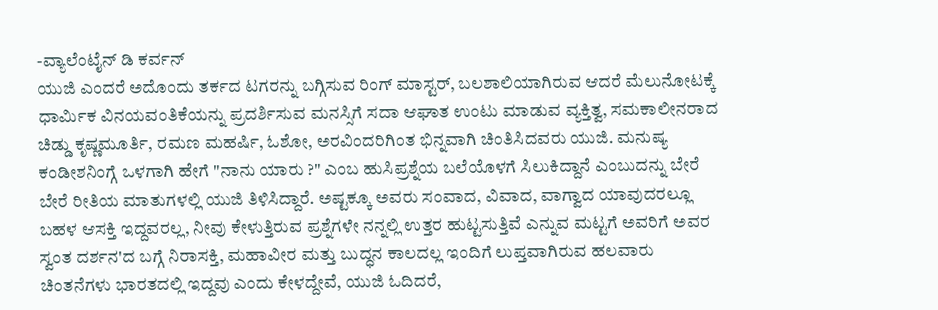-ವ್ಯಾಲೆಂಟೈನ್ ಡಿ ಕರ್ವನ್
ಯುಜಿ ಎಂದರೆ ಅದೊಂದು ತರ್ಕದ ಟಗರನ್ನು ಬಗ್ಗಿಸುವ ರಿಂಗ್ ಮಾಸ್ಟರ್, ಬಲಶಾಲಿಯಾಗಿರುವ ಆದರೆ ಮೆಲುನೋಟಕ್ಕೆ ಧಾರ್ಮಿಕ ವಿನಯವಂತಿಕೆಯನ್ನು ಪ್ರದರ್ಶಿಸುವ ಮನಸ್ಸಿಗೆ ಸದಾ ಆಘಾತ ಉಂಟು ಮಾಡುವ ವ್ಯಕ್ತಿತ್ವ, ಸಮಕಾಲೀನರಾದ ಚಿಡ್ಡು ಕೃಷ್ಣಮೂರ್ತಿ, ರಮಣ ಮಹರ್ಷಿ, ಓಶೋ, ಅರವಿಂದರಿಗಿಂತ ಭಿನ್ನವಾಗಿ ಚಿಂತಿಸಿದವರು ಯುಜಿ. ಮನುಷ್ಯ ಕಂಡೀಶನಿಂಗ್ಗೆ ಒಳಗಾಗಿ ಹೇಗೆ "ನಾನು ಯಾರು ?" ಎಂಬ ಹುಸಿಪ್ರಶ್ನೆಯ ಬಲೆಯೊಳಗೆ ಸಿಲುಕಿದ್ದಾನೆ ಎಂಬುದನ್ನು ಬೇರೆ ಬೇರೆ ರೀತಿಯ ಮಾತುಗಳಲ್ಲಿ ಯುಜಿ ತಿಳಿಸಿದ್ದಾರೆ. ಅಷ್ಟಕ್ಕೂ ಅವರು ಸಂವಾದ, ವಿವಾದ, ವಾಗ್ವಾದ ಯಾವುದರಲ್ಲೂ ಬಹಳ ಆಸಕ್ತಿ ಇದ್ದವರಲ್ಲ, ನೀವು ಕೇಳುತ್ತಿರುವ ಪ್ರಶ್ನೆಗಳೇ ನನ್ನಲ್ಲಿ ಉತ್ತರ ಹುಟ್ಟಸುತ್ತಿವೆ ಎನ್ನುವ ಮಟ್ಟಗೆ ಅವರಿಗೆ ಅವರ ಸ್ವಂತ ದರ್ಶನ'ದ ಬಗ್ಗೆ ನಿರಾಸಕ್ತಿ, ಮಹಾವೀರ ಮತ್ತು ಬುದ್ಧನ ಕಾಲದಲ್ಲ ಇಂದಿಗೆ ಲುಪ್ತವಾಗಿರುವ ಹಲವಾರು ಚಿಂತನೆಗಳು ಭಾರತದಲ್ಲಿ ಇದ್ದವು ಎಂದು ಕೇಳದ್ದೇವೆ, ಯುಜಿ ಓದಿದರೆ,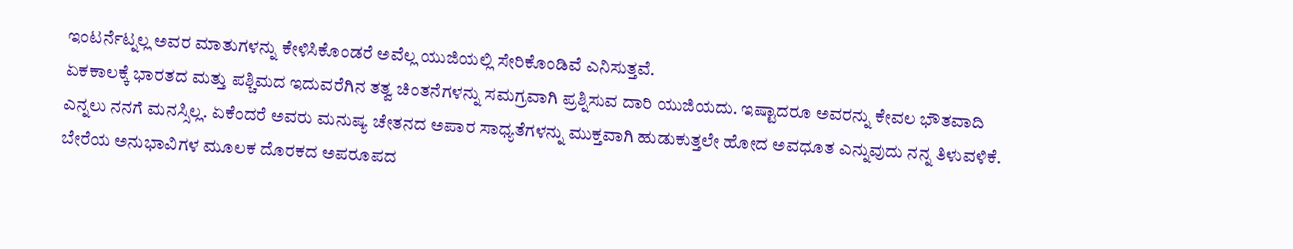ಇಂಟರ್ನೆಟ್ನಲ್ಲ ಅವರ ಮಾತುಗಳನ್ನು ಕೇಳಿಸಿಕೊಂಡರೆ ಅವೆಲ್ಲ ಯುಜಿಯಲ್ಲಿ ಸೇರಿಕೊಂಡಿವೆ ಎನಿಸುತ್ತವೆ.
ಏಕಕಾಲಕ್ಕೆ ಭಾರತದ ಮತ್ತು ಪಶ್ಚಿಮದ ಇದುವರೆಗಿನ ತತ್ವ ಚಿಂತನೆಗಳನ್ನು ಸಮಗ್ರವಾಗಿ ಪ್ರಶ್ನಿಸುವ ದಾರಿ ಯುಜಿಯದು. ಇಷ್ಟಾದರೂ ಅವರನ್ನು ಕೇವಲ ಭೌತವಾದಿ ಎನ್ನಲು ನನಗೆ ಮನಸ್ಸಿಲ್ಲ. ಏಕೆಂದರೆ ಅವರು ಮನುಷ್ಯ ಚೇತನದ ಅಪಾರ ಸಾಧ್ಯತೆಗಳನ್ನು ಮುಕ್ತವಾಗಿ ಹುಡುಕುತ್ತಲೇ ಹೋದ ಅವಧೂತ ಎನ್ನುವುದು ನನ್ನ ತಿಳುವಳಿಕೆ. ಬೇರೆಯ ಅನುಭಾವಿಗಳ ಮೂಲಕ ದೊರಕದ ಅಪರೂಪದ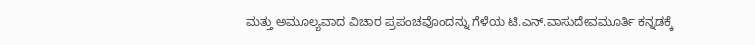ಮತ್ತು ಅಮೂಲ್ಯವಾದ ವಿಚಾರ ಪ್ರಪಂಚವೊಂದನ್ನು ಗೆಳೆಯ ಟಿ.ಎನ್.ವಾಸುದೇವಮೂರ್ತಿ ಕನ್ನಡಕ್ಕೆ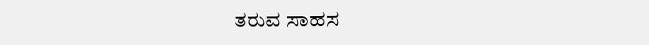ತರುವ ಸಾಹಸ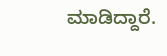ಮಾಡಿದ್ದಾರೆ.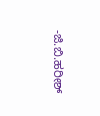-ಜಿ.ಬಿ.ಹರೀಶ್